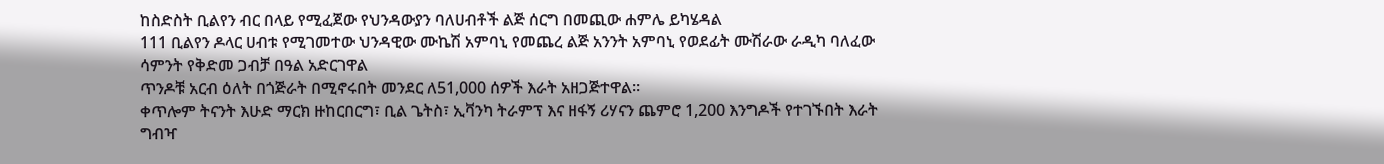ከስድስት ቢልየን ብር በላይ የሚፈጀው የህንዳውያን ባለሀብቶች ልጅ ሰርግ በመጪው ሐምሌ ይካሄዳል
111 ቢልየን ዶላር ሀብቱ የሚገመተው ህንዳዊው ሙኬሽ አምባኒ የመጨረ ልጅ አንንት አምባኒ የወደፊት ሙሽራው ራዲካ ባለፈው ሳምንት የቅድመ ጋብቻ በዓል አድርገዋል
ጥንዶቹ አርብ ዕለት በጎጅራት በሚኖሩበት መንደር ለ51,000 ሰዎች እራት አዘጋጅተዋል።
ቀጥሎም ትናንት እሁድ ማርክ ዙከርበርግ፣ ቢል ጌትስ፣ ኢቫንካ ትራምፕ እና ዘፋኝ ሪሃናን ጨምሮ 1,200 እንግዶች የተገኙበት እራት ግብዣ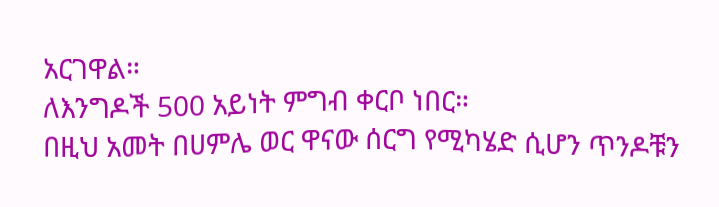አርገዋል።
ለእንግዶች 500 አይነት ምግብ ቀርቦ ነበር።
በዚህ አመት በሀምሌ ወር ዋናው ሰርግ የሚካሄድ ሲሆን ጥንዶቹን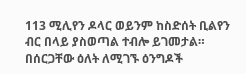113 ሚሊየን ዶላር ወይንም ከስድሰት ቢልየን ብር በላይ ያስወጣል ተብሎ ይገመታል።
በሰርጋቸው ዕለት ለሚገኙ ዕንግዶች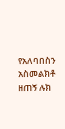የአለባበስን አስመልክቶ ዘጠኝ ሉክ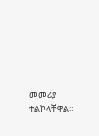መመሪያ ተልኮላቸዋል።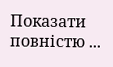Показати повністю ...